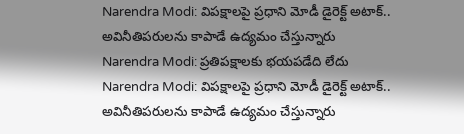Narendra Modi: విపక్షాలపై ప్రధాని మోడీ డైరెక్ట్ అటాక్.. అవినీతిపరులను కాపాడే ఉద్యమం చేస్తున్నారు
Narendra Modi: ప్రతిపక్షాలకు భయపడేది లేదు
Narendra Modi: విపక్షాలపై ప్రధాని మోడీ డైరెక్ట్ అటాక్.. అవినీతిపరులను కాపాడే ఉద్యమం చేస్తున్నారు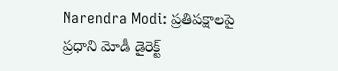Narendra Modi: ప్రతిపక్షాలపై ప్రధాని మోడీ డైరెక్ట్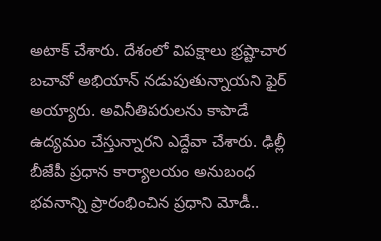అటాక్ చేశారు. దేశంలో విపక్షాలు భ్రష్టాచార బచావో అభియాన్ నడుపుతున్నాయని ఫైర్ అయ్యారు. అవినీతిపరులను కాపాడే ఉద్యమం చేస్తున్నారని ఎద్దేవా చేశారు. ఢిల్లీ బీజేపీ ప్రధాన కార్యాలయం అనుబంధ భవనాన్ని ప్రారంభించిన ప్రధాని మోడీ..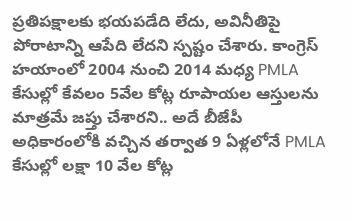ప్రతిపక్షాలకు భయపడేది లేదు, అవినీతిపై పోరాటాన్ని ఆపేది లేదని స్పష్టం చేశారు. కాంగ్రెస్ హయాంలో 2004 నుంచి 2014 మధ్య PMLA కేసుల్లో కేవలం 5వేల కోట్ల రూపాయల ఆస్తులను మాత్రమే జప్తు చేశారని.. అదే బీజేపీ అధికారంలోకి వచ్చిన తర్వాత 9 ఏళ్లలోనే PMLA కేసుల్లో లక్షా 10 వేల కోట్ల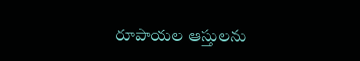రూపాయల ఆస్తులను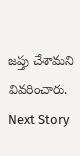జప్తు చేశామని వివరించారు.
Next Story